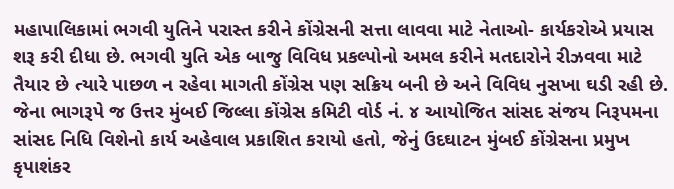મહાપાલિકામાં ભગવી યુતિને પરાસ્ત કરીને કોંગ્રેસની સત્તા લાવવા માટે નેતાઓ- કાર્યકરોએ પ્રયાસ શરૂ કરી દીધા છે. ભગવી યુતિ એક બાજુ વિવિધ પ્રકલ્પોનો અમલ કરીને મતદારોને રીઝવવા માટે તૈયાર છે ત્યારે પાછળ ન રહેવા માગતી કોંગ્રેસ પણ સક્રિય બની છે અને વિવિધ નુસખા ઘડી રહી છે.
જેના ભાગરૂપે જ ઉત્તર મુંબઈ જિલ્લા કોંગ્રેસ કમિટી વોર્ડ નં. ૪ આયોજિત સાંસદ સંજય નિરૂપમના સાંસદ નિધિ વિશેનો કાર્ય અહેવાલ પ્રકાશિત કરાયો હતો, જેનું ઉદઘાટન મુંબઈ કોંગ્રેસના પ્રમુખ કૃપાશંકર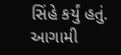સિંહે કર્યું હતું.
આગામી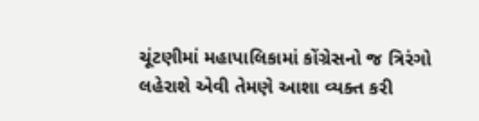ચૂંટણીમાં મહાપાલિકામાં કોંગ્રેસનો જ ત્રિરંગો લહેરાશે એવી તેમણે આશા વ્યક્ત કરી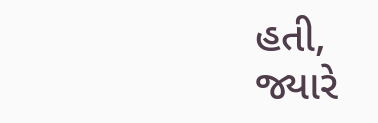હતી, જ્યારે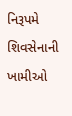નિરૂપમે શિવસેનાની ખામીઓ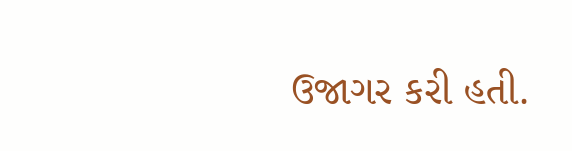ઉજાગર કરી હતી.